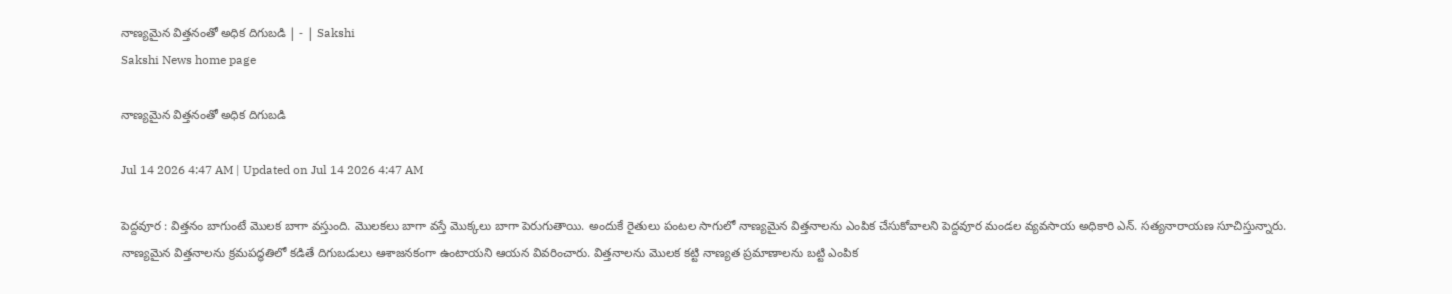నాణ్యమైన విత్తనంతో అధిక దిగుబడి | - | Sakshi
Sakshi News home page

నాణ్యమైన విత్తనంతో అధిక దిగుబడి

Jul 14 2026 4:47 AM | Updated on Jul 14 2026 4:47 AM

పెద్దవూర : విత్తనం బాగుంటే మొలక బాగా వస్తుంది. మొలకలు బాగా వస్తే మొక్కలు బాగా పెరుగుతాయి. అందుకే రైతులు పంటల సాగులో నాణ్యమైన విత్తనాలను ఎంపిక చేసుకోవాలని పెద్దవూర మండల వ్యవసాయ అధికారి ఎన్‌. సత్యనారాయణ సూచిస్తున్నారు. నాణ్యమైన విత్తనాలను క్రమపద్ధతిలో కడితే దిగుబడులు ఆశాజనకంగా ఉంటాయని ఆయన వివరించారు. విత్తనాలను మొలక కట్టి నాణ్యత ప్రమాణాలను బట్టి ఎంపిక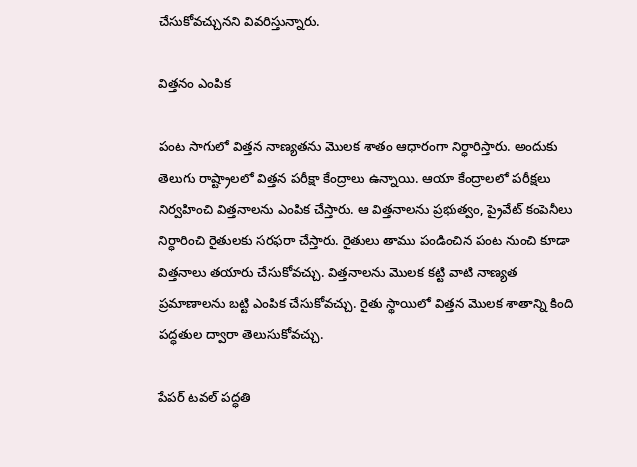చేసుకోవచ్చునని వివరిస్తున్నారు.

విత్తనం ఎంపిక

పంట సాగులో విత్తన నాణ్యతను మొలక శాతం ఆధారంగా నిర్ధారిస్తారు. అందుకు తెలుగు రాష్ట్రాలలో విత్తన పరీక్షా కేంద్రాలు ఉన్నాయి. ఆయా కేంద్రాలలో పరీక్షలు నిర్వహించి విత్తనాలను ఎంపిక చేస్తారు. ఆ విత్తనాలను ప్రభుత్వం, ప్రైవేట్‌ కంపెనీలు నిర్ధారించి రైతులకు సరఫరా చేస్తారు. రైతులు తాము పండించిన పంట నుంచి కూడా విత్తనాలు తయారు చేసుకోవచ్చు. విత్తనాలను మొలక కట్టి వాటి నాణ్యత ప్రమాణాలను బట్టి ఎంపిక చేసుకోవచ్చు. రైతు స్థాయిలో విత్తన మొలక శాతాన్ని కింది పద్ధతుల ద్వారా తెలుసుకోవచ్చు.

పేపర్‌ టవల్‌ పద్ధతి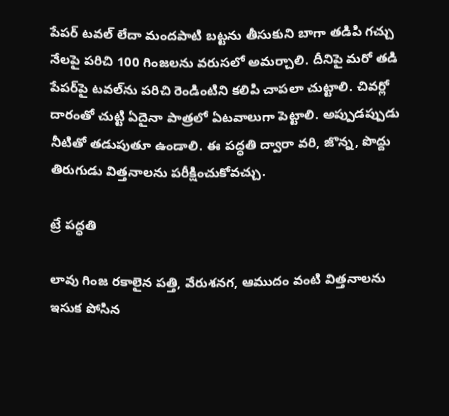పేపర్‌ టవల్‌ లేదా మందపాటి బట్టను తీసుకుని బాగా తడిపి గచ్చు నేలపై పరిచి 100 గింజలను వరుసలో అమర్చాలి. దీనిపై మరో తడి పేపర్‌పై టవల్‌ను పరిచి రెండింటిని కలిపి చాపలా చుట్టాలి. చివర్లో దారంతో చుట్టి ఏదైనా పాత్రలో ఏటవాలుగా పెట్టాలి. అప్పుడప్పుడు నీటితో తడుపుతూ ఉండాలి. ఈ పద్ధతి ద్వారా వరి, జొన్న, పొద్దు తిరుగుడు విత్తనాలను పరీక్షించుకోవచ్చు.

ట్రే పద్ధతి

లావు గింజ రకాలైన పత్తి, వేరుశనగ, ఆముదం వంటి విత్తనాలను ఇసుక పోసిన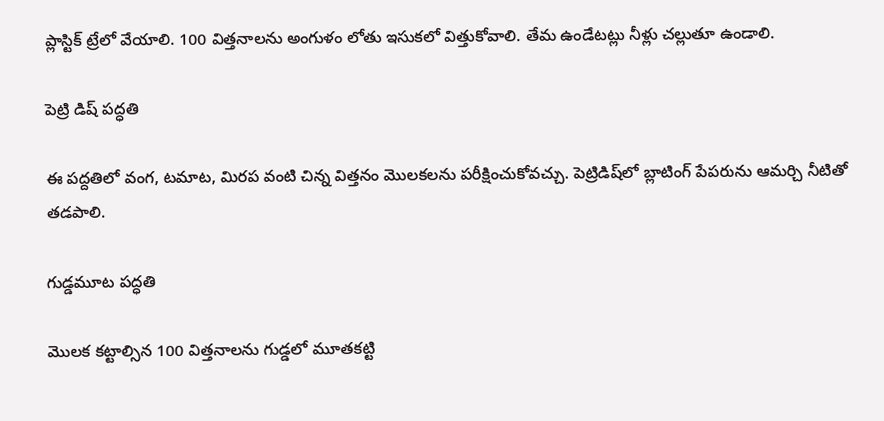ప్లాస్టిక్‌ ట్రేలో వేయాలి. 100 విత్తనాలను అంగుళం లోతు ఇసుకలో విత్తుకోవాలి. తేమ ఉండేటట్లు నీళ్లు చల్లుతూ ఉండాలి.

పెట్రి డిష్‌ పద్ధతి

ఈ పద్దతిలో వంగ, టమాట, మిరప వంటి చిన్న విత్తనం మొలకలను పరీక్షించుకోవచ్చు. పెట్రిడిష్‌లో బ్లాటింగ్‌ పేపరును ఆమర్చి నీటితో తడపాలి.

గుడ్డమూట పద్ధతి

మొలక కట్టాల్సిన 100 విత్తనాలను గుడ్డలో మూతకట్టి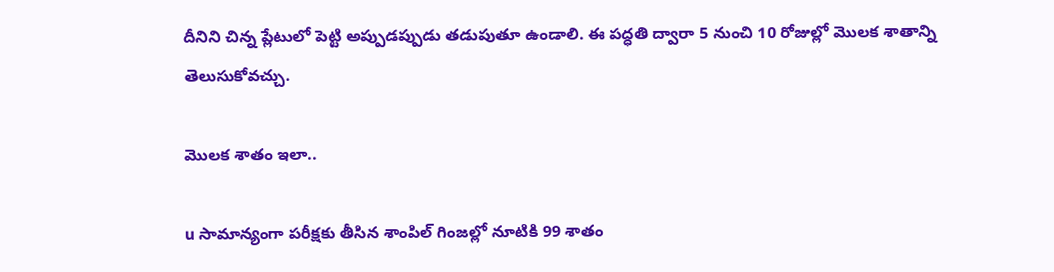దీనిని చిన్న ప్లేటులో పెట్టి అప్పుడప్పుడు తడుపుతూ ఉండాలి. ఈ పద్ధతి ద్వారా 5 నుంచి 10 రోజుల్లో మొలక శాతాన్ని తెలుసుకోవచ్చు.

మొలక శాతం ఇలా..

u సామాన్యంగా పరీక్షకు తీసిన శాంపిల్‌ గింజల్లో నూటికి 99 శాతం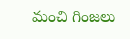మంచి గింజలు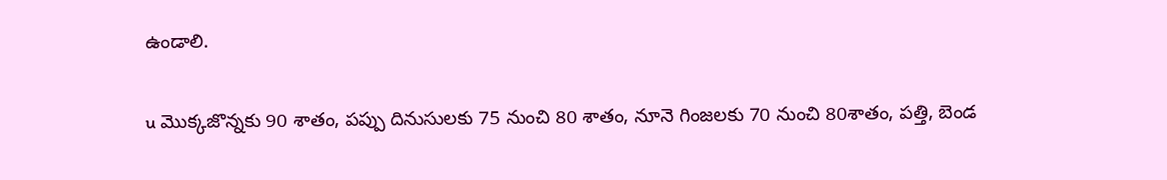ఉండాలి.

u మొక్కజొన్నకు 90 శాతం, పప్పు దినుసులకు 75 నుంచి 80 శాతం, నూనె గింజలకు 70 నుంచి 80శాతం, పత్తి, బెండ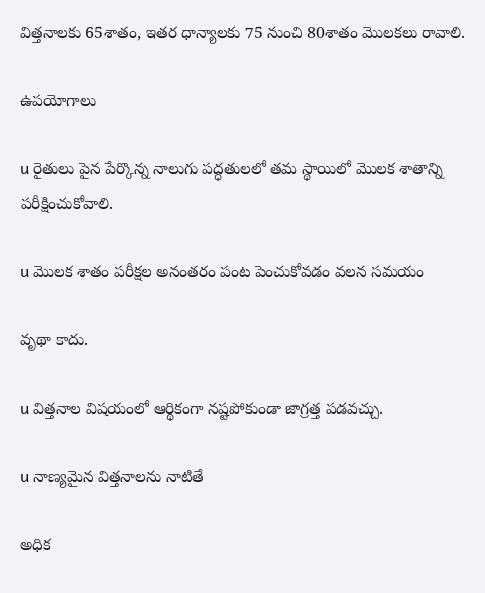విత్తనాలకు 65శాతం, ఇతర ధాన్యాలకు 75 నుంచి 80శాతం మొలకలు రావాలి.

ఉపయోగాలు

u రైతులు పైన పేర్కొన్న నాలుగు పద్ధతులలో తమ స్థాయిలో మొలక శాతాన్ని పరీక్షించుకోవాలి.

u మొలక శాతం పరీక్షల అనంతరం పంట పెంచుకోవడం వలన సమయం

వృథా కాదు.

u విత్తనాల విషయంలో ఆర్థికంగా నష్టపోకుండా జాగ్రత్త పడవచ్చు.

u నాణ్యమైన విత్తనాలను నాటితే

అధిక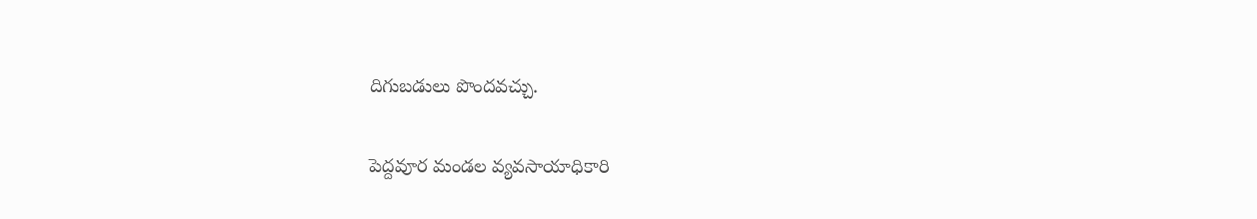దిగుబడులు పొందవచ్చు.

పెద్దవూర మండల వ్యవసాయాధికారి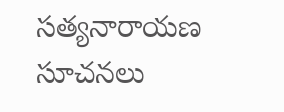సత్యనారాయణ సూచనలు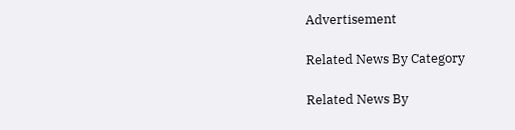Advertisement

Related News By Category

Related News By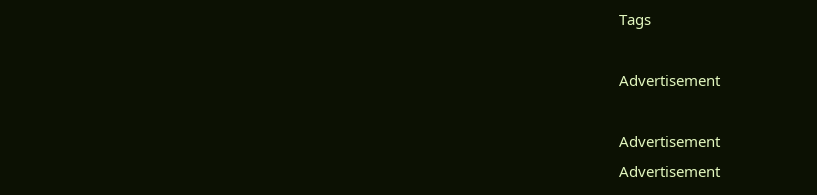Tags

Advertisement

Advertisement
Advertisement